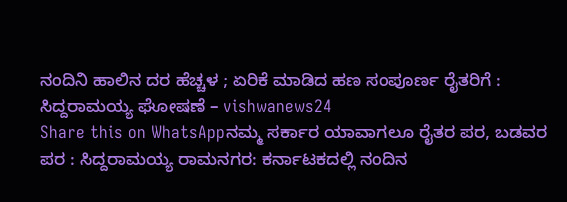ನಂದಿನಿ ಹಾಲಿನ ದರ ಹೆಚ್ಚಳ ; ಏರಿಕೆ ಮಾಡಿದ ಹಣ ಸಂಪೂರ್ಣ ರೈತರಿಗೆ : ಸಿದ್ದರಾಮಯ್ಯ ಘೋಷಣೆ – vishwanews24
Share this on WhatsAppನಮ್ಮ ಸರ್ಕಾರ ಯಾವಾಗಲೂ ರೈತರ ಪರ, ಬಡವರ ಪರ : ಸಿದ್ದರಾಮಯ್ಯ ರಾಮನಗರ: ಕರ್ನಾಟಕದಲ್ಲಿ ನಂದಿನ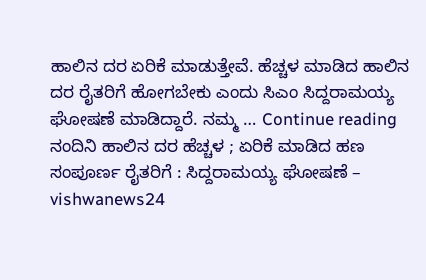ಹಾಲಿನ ದರ ಏರಿಕೆ ಮಾಡುತ್ತೇವೆ. ಹೆಚ್ಚಳ ಮಾಡಿದ ಹಾಲಿನ ದರ ರೈತರಿಗೆ ಹೋಗಬೇಕು ಎಂದು ಸಿಎಂ ಸಿದ್ದರಾಮಯ್ಯ ಘೋಷಣೆ ಮಾಡಿದ್ದಾರೆ. ನಮ್ಮ … Continue reading ನಂದಿನಿ ಹಾಲಿನ ದರ ಹೆಚ್ಚಳ ; ಏರಿಕೆ ಮಾಡಿದ ಹಣ ಸಂಪೂರ್ಣ ರೈತರಿಗೆ : ಸಿದ್ದರಾಮಯ್ಯ ಘೋಷಣೆ – vishwanews24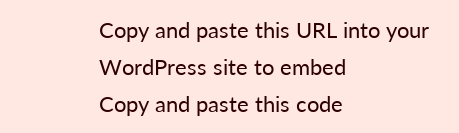Copy and paste this URL into your WordPress site to embed
Copy and paste this code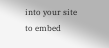into your site to embed